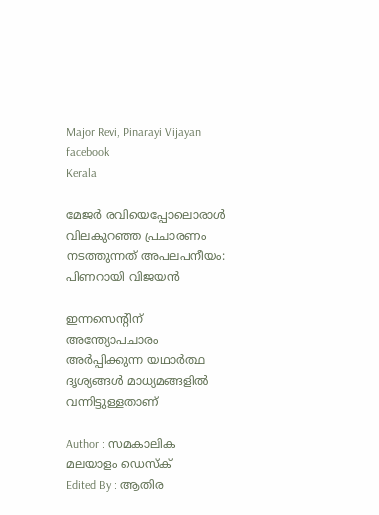Major Revi, Pinarayi Vijayan facebook
Kerala

മേജര്‍ രവിയെപ്പോലൊരാള്‍ വിലകുറഞ്ഞ പ്രചാരണം നടത്തുന്നത് അപലപനീയം: പിണറായി വിജയന്‍

ഇന്നസെന്റിന് അന്ത്യോപചാരം അര്‍പ്പിക്കുന്ന യഥാര്‍ത്ഥ ദൃശ്യങ്ങള്‍ മാധ്യമങ്ങളില്‍ വന്നിട്ടുള്ളതാണ്

Author : സമകാലിക മലയാളം ഡെസ്ക്
Edited By : ആതിര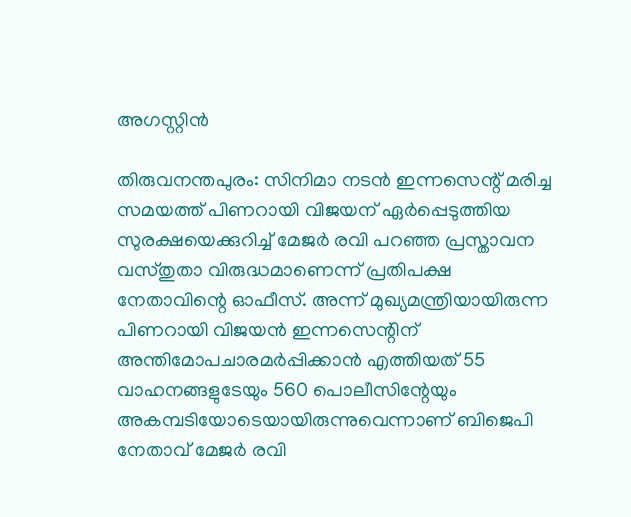അഗസ്റ്റിന്‍

തിരുവനന്തപുരം: സിനിമാ നടന്‍ ഇന്നസെന്റ് മരിച്ച സമയത്ത് പിണറായി വിജയന് ഏര്‍പ്പെടുത്തിയ സുരക്ഷയെക്കുറിച്ച് മേജര്‍ രവി പറഞ്ഞ പ്രസ്താവന വസ്തുതാ വിരുദ്ധമാണെന്ന് പ്രതിപക്ഷ നേതാവിന്റെ ഓഫീസ്. അന്ന് മുഖ്യമന്ത്രിയായിരുന്ന പിണറായി വിജയന്‍ ഇന്നസെന്റിന് അന്തിമോപചാരമര്‍പ്പിക്കാന്‍ എത്തിയത് 55 വാഹനങ്ങളുടേയും 560 പൊലീസിന്റേയും അകമ്പടിയോടെയായിരുന്നുവെന്നാണ് ബിജെപി നേതാവ് മേജര്‍ രവി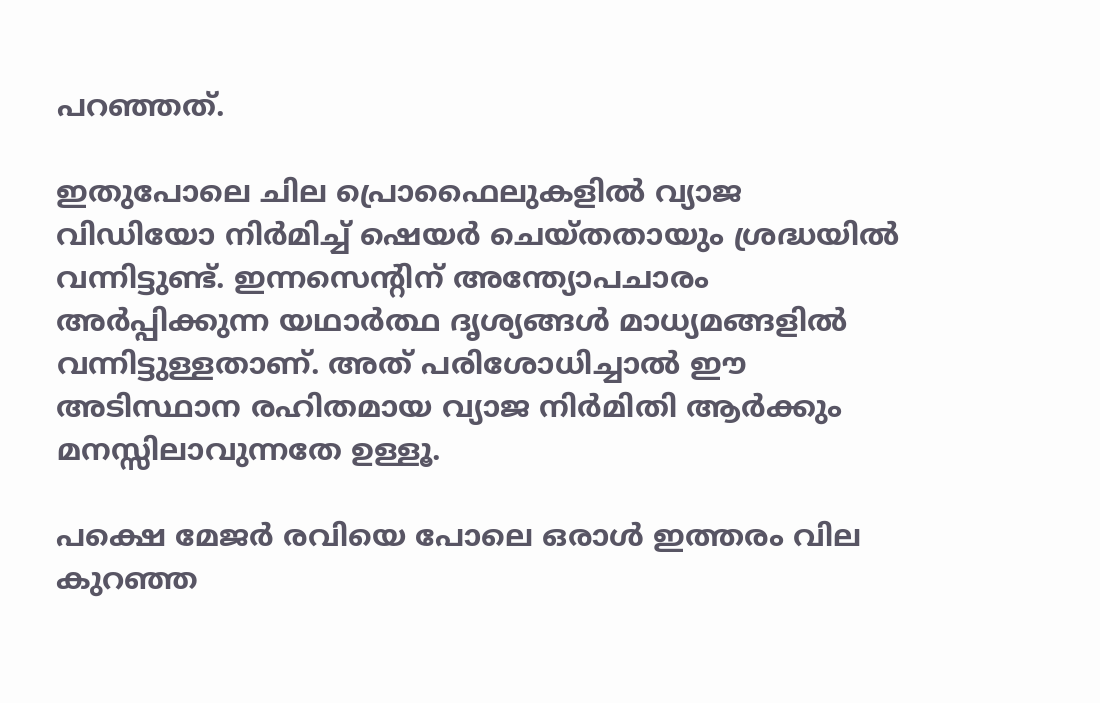പറഞ്ഞത്.

ഇതുപോലെ ചില പ്രൊഫൈലുകളില്‍ വ്യാജ വിഡിയോ നിര്‍മിച്ച് ഷെയര്‍ ചെയ്തതായും ശ്രദ്ധയില്‍ വന്നിട്ടുണ്ട്. ഇന്നസെന്റിന് അന്ത്യോപചാരം അര്‍പ്പിക്കുന്ന യഥാര്‍ത്ഥ ദൃശ്യങ്ങള്‍ മാധ്യമങ്ങളില്‍ വന്നിട്ടുള്ളതാണ്. അത് പരിശോധിച്ചാല്‍ ഈ അടിസ്ഥാന രഹിതമായ വ്യാജ നിര്‍മിതി ആര്‍ക്കും മനസ്സിലാവുന്നതേ ഉള്ളൂ.

പക്ഷെ മേജര്‍ രവിയെ പോലെ ഒരാള്‍ ഇത്തരം വില കുറഞ്ഞ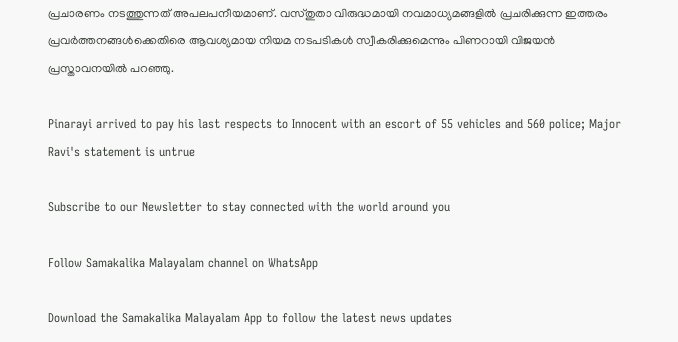പ്രചാരണം നടത്തുന്നത് അപലപനീയമാണ്. വസ്തുതാ വിരുദ്ധമായി നവമാധ്യമങ്ങളില്‍ പ്രചരിക്കുന്ന ഇത്തരം പ്രവര്‍ത്തനങ്ങള്‍ക്കെതിരെ ആവശ്യമായ നിയമ നടപടികള്‍ സ്വീകരിക്കുമെന്നും പിണറായി വിജയന്‍ പ്രസ്താവനയില്‍ പറഞ്ഞു.

Pinarayi arrived to pay his last respects to Innocent with an escort of 55 vehicles and 560 police; Major Ravi's statement is untrue

Subscribe to our Newsletter to stay connected with the world around you

Follow Samakalika Malayalam channel on WhatsApp

Download the Samakalika Malayalam App to follow the latest news updates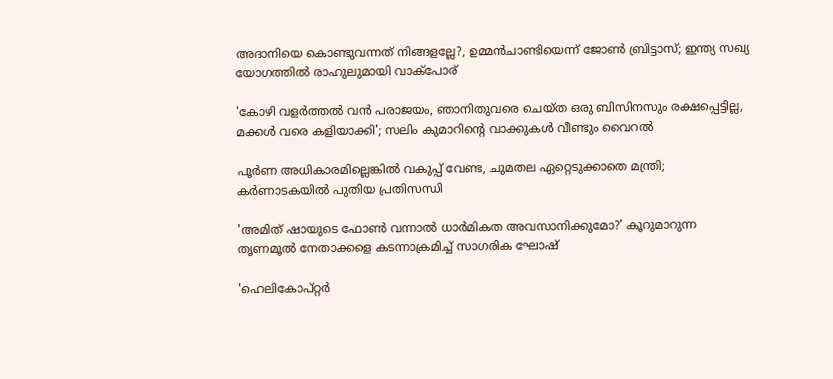അദാനിയെ കൊണ്ടുവന്നത് നിങ്ങളല്ലേ?, ഉമ്മൻചാണ്ടിയെന്ന് ജോൺ ബ്രിട്ടാസ്; ഇന്ത്യ സഖ്യ യോഗത്തിൽ രാഹുലുമായി വാക്പോര്

'കോഴി വളർത്തൽ വൻ പരാജയം, ഞാനിതുവരെ ചെയ്ത ഒരു ബിസിനസും രക്ഷപ്പെട്ടില്ല, മക്കൾ വരെ കളിയാക്കി'; സലിം കുമാറിന്റെ വാക്കുകൾ വീണ്ടും വൈറൽ

പൂര്‍ണ അധികാരമില്ലെങ്കില്‍ വകുപ്പ് വേണ്ട, ചുമതല ഏറ്റെടുക്കാതെ മന്ത്രി; കര്‍ണാടകയില്‍ പുതിയ പ്രതിസന്ധി

'അമിത് ഷായുടെ ഫോണ്‍ വന്നാല്‍ ധാര്‍മികത അവസാനിക്കുമോ?' കൂറുമാറുന്ന തൃണമൂല്‍ നേതാക്കളെ കടന്നാക്രമിച്ച് സാഗരിക ഘോഷ്

'ഹെലികോപ്റ്റര്‍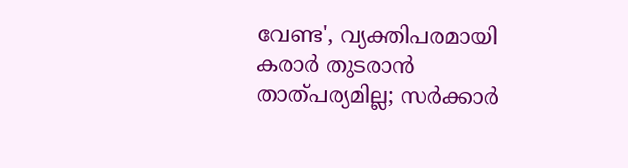വേണ്ട', വ്യക്തിപരമായി കരാര്‍ തുടരാന്‍ താത്പര്യമില്ല; സര്‍ക്കാര്‍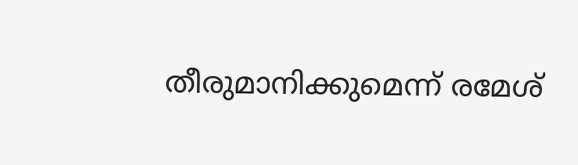തീരുമാനിക്കുമെന്ന് രമേശ്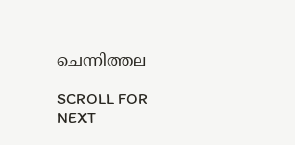ചെന്നിത്തല

SCROLL FOR NEXT